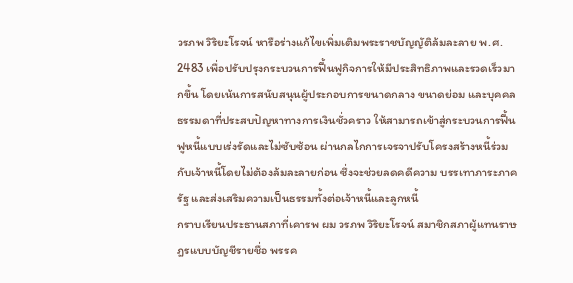วรภพ วิริยะโรจน์ หารือร่างแก้ไขเพิ่มเติมพระราชบัญญัติล้มละลาย พ.ศ. 2483 เพื่อปรับปรุงกระบวนการฟื้นฟูกิจการให้มีประสิทธิภาพและรวดเร็วมากขึ้น โดยเน้นการสนับสนุนผู้ประกอบการขนาดกลาง ขนาดย่อม และบุคคลธรรมดาที่ประสบปัญหาทางการเงินชั่วคราว ให้สามารถเข้าสู่กระบวนการฟื้นฟูหนี้แบบเร่งรัดและไม่ซับซ้อน ผ่านกลไกการเจรจาปรับโครงสร้างหนี้ร่วมกับเจ้าหนี้โดยไม่ต้องล้มละลายก่อน ซึ่งจะช่วยลดคดีความ บรรเทาภาระภาครัฐ และส่งเสริมความเป็นธรรมทั้งต่อเจ้าหนี้และลูกหนี้
กราบเรียนประธานสภาที่เคารพ ผม วรภพ วิริยะโรจน์ สมาชิกสภาผู้แทนราษฎรแบบบัญชีรายชื่อ พรรค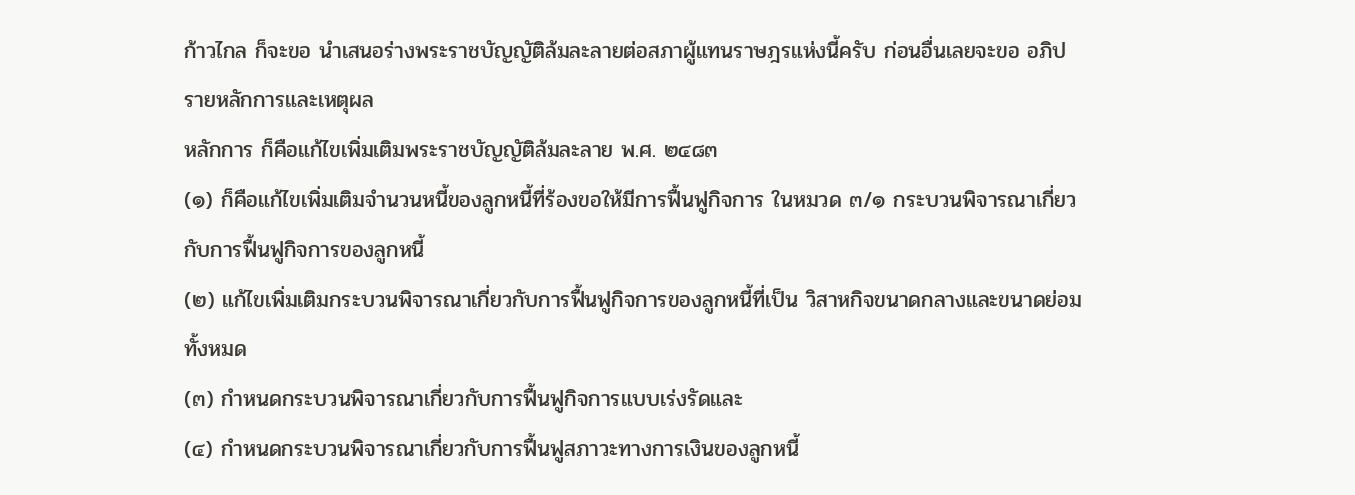ก้าวไกล ก็จะขอ นำเสนอร่างพระราชบัญญัติล้มละลายต่อสภาผู้แทนราษฎรแห่งนี้ครับ ก่อนอื่นเลยจะขอ อภิปรายหลักการและเหตุผล
หลักการ ก็คือแก้ไขเพิ่มเติมพระราชบัญญัติล้มละลาย พ.ศ. ๒๔๘๓
(๑) ก็คือแก้ไขเพิ่มเติมจำนวนหนี้ของลูกหนี้ที่ร้องขอให้มีการฟื้นฟูกิจการ ในหมวด ๓/๑ กระบวนพิจารณาเกี่ยวกับการฟื้นฟูกิจการของลูกหนี้
(๒) แก้ไขเพิ่มเติมกระบวนพิจารณาเกี่ยวกับการฟื้นฟูกิจการของลูกหนี้ที่เป็น วิสาหกิจขนาดกลางและขนาดย่อมทั้งหมด
(๓) กำหนดกระบวนพิจารณาเกี่ยวกับการฟื้นฟูกิจการแบบเร่งรัดและ
(๔) กำหนดกระบวนพิจารณาเกี่ยวกับการฟื้นฟูสภาวะทางการเงินของลูกหนี้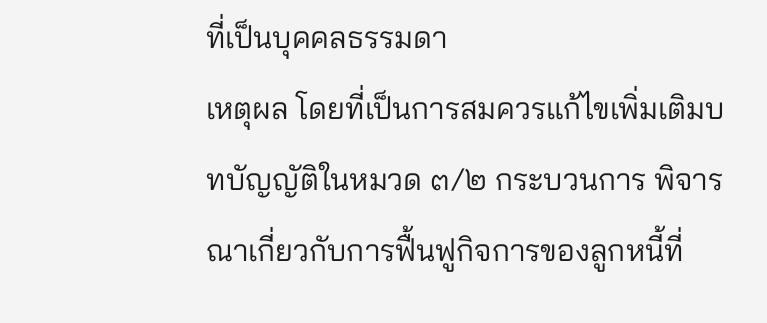ที่เป็นบุคคลธรรมดา
เหตุผล โดยที่เป็นการสมควรแก้ไขเพิ่มเติมบทบัญญัติในหมวด ๓/๒ กระบวนการ พิจารณาเกี่ยวกับการฟื้นฟูกิจการของลูกหนี้ที่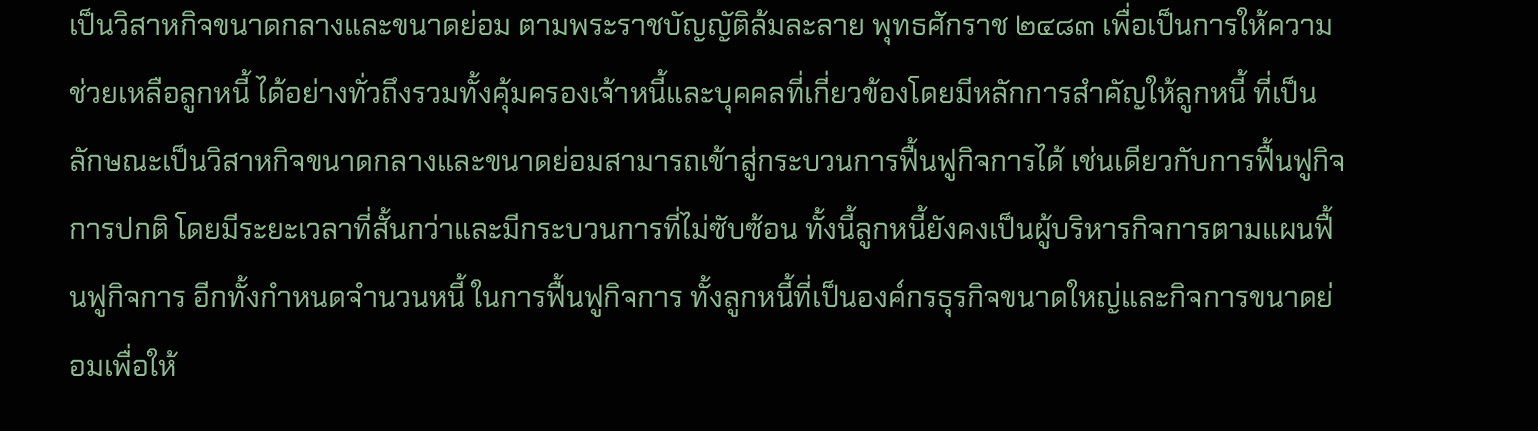เป็นวิสาหกิจขนาดกลางและขนาดย่อม ตามพระราชบัญญัติล้มละลาย พุทธศักราช ๒๔๘๓ เพื่อเป็นการให้ความช่วยเหลือลูกหนี้ ได้อย่างทั่วถึงรวมทั้งคุ้มครองเจ้าหนี้และบุคคลที่เกี่ยวข้องโดยมีหลักการสำคัญให้ลูกหนี้ ที่เป็นลักษณะเป็นวิสาหกิจขนาดกลางและขนาดย่อมสามารถเข้าสู่กระบวนการฟื้นฟูกิจการได้ เช่นเดียวกับการฟื้นฟูกิจการปกติ โดยมีระยะเวลาที่สั้นกว่าและมีกระบวนการที่ไม่ซับซ้อน ทั้งนี้ลูกหนี้ยังคงเป็นผู้บริหารกิจการตามแผนฟื้นฟูกิจการ อีกทั้งกำหนดจำนวนหนี้ ในการฟื้นฟูกิจการ ทั้งลูกหนี้ที่เป็นองค์กรธุรกิจขนาดใหญ่และกิจการขนาดย่อมเพื่อให้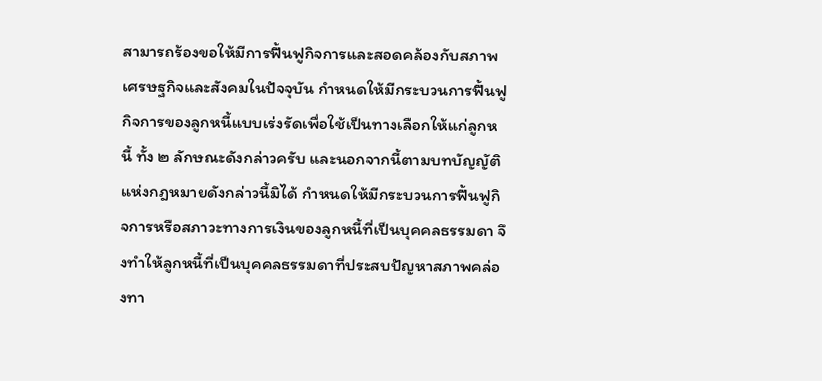สามารถร้องขอให้มีการฟื้นฟูกิจการและสอดคล้องกับสภาพเศรษฐกิจและสังคมในปัจจุบัน กำหนดให้มีกระบวนการฟื้นฟูกิจการของลูกหนี้แบบเร่งรัดเพื่อใช้เป็นทางเลือกให้แก่ลูกหนี้ ทั้ง ๒ ลักษณะดังกล่าวครับ และนอกจากนี้ตามบทบัญญัติแห่งกฎหมายดังกล่าวนี้มิได้ กำหนดให้มีกระบวนการฟื้นฟูกิจการหรือสภาวะทางการเงินของลูกหนี้ที่เป็นบุคคลธรรมดา จึงทำให้ลูกหนี้ที่เป็นบุคคลธรรมดาที่ประสบปัญหาสภาพคล่องทา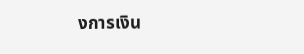งการเงิน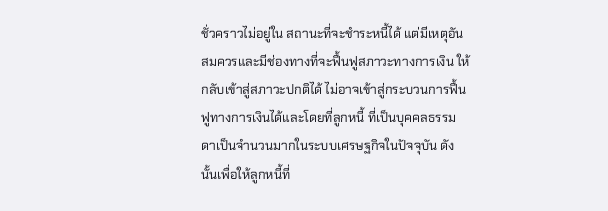ชั่วคราวไม่อยู่ใน สถานะที่จะชำระหนี้ได้ แต่มีเหตุอันสมควรและมีช่องทางที่จะฟื้นฟูสภาวะทางการเงิน ให้กลับเข้าสู่สภาวะปกติได้ ไม่อาจเข้าสู่กระบวนการฟื้นฟูทางการเงินได้และโดยที่ลูกหนี้ ที่เป็นบุคคลธรรมดาเป็นจำนวนมากในระบบเศรษฐกิจในปัจจุบัน ดังนั้นเพื่อให้ลูกหนี้ที่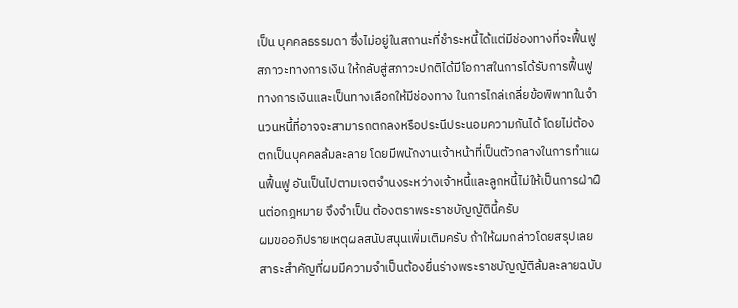เป็น บุคคลธรรมดา ซึ่งไม่อยู่ในสถานะที่ชำระหนี้ได้แต่มีช่องทางที่จะฟื้นฟูสภาวะทางการเงิน ให้กลับสู่สภาวะปกติได้มีโอกาสในการได้รับการฟื้นฟูทางการเงินและเป็นทางเลือกให้มีช่องทาง ในการไกล่เกลี่ยข้อพิพาทในจำนวนหนี้ที่อาจจะสามารถตกลงหรือประนีประนอมความกันได้ โดยไม่ต้องตกเป็นบุคคลล้มละลาย โดยมีพนักงานเจ้าหน้าที่เป็นตัวกลางในการทำแผนฟื้นฟู อันเป็นไปตามเจตจำนงระหว่างเจ้าหนี้และลูกหนี้ไม่ให้เป็นการฝ่าฝืนต่อกฎหมาย จึงจำเป็น ต้องตราพระราชบัญญัตินี้ครับ
ผมขออภิปรายเหตุผลสนับสนุนเพิ่มเติมครับ ถ้าให้ผมกล่าวโดยสรุปเลย สาระสำคัญที่ผมมีความจำเป็นต้องยื่นร่างพระราชบัญญัติล้มละลายฉบับ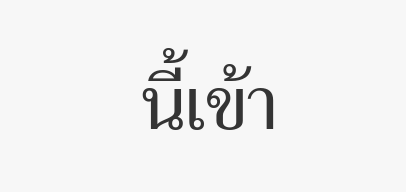นี้เข้า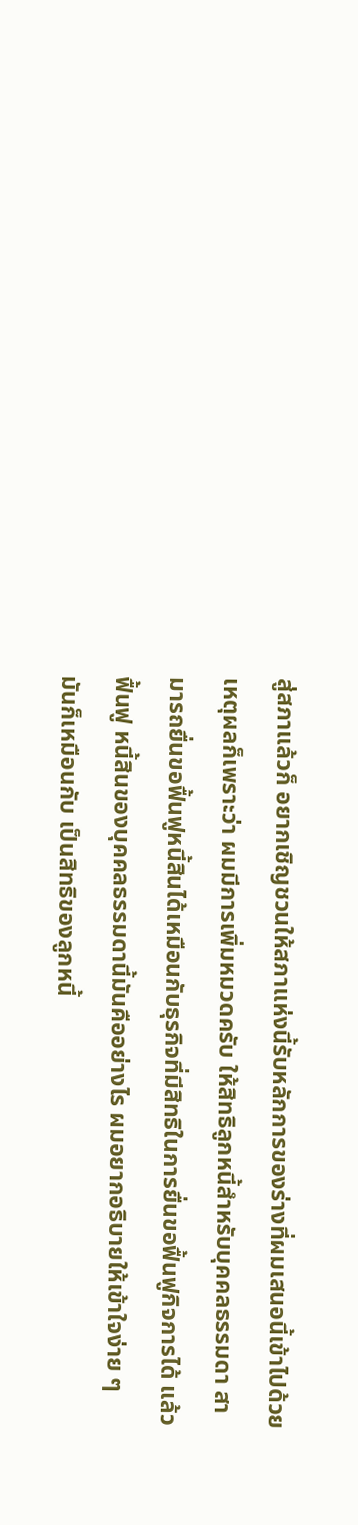สู่สภาแล้วก็ อยากเชิญชวนให้สภาแห่งนี้รับหลักการของร่างที่ผมเสนอนี้เข้าไปด้วย เหตุผลก็เพราะว่า ผมมีการเพิ่มหมวดครับ ให้สิทธิลูกหนี้สำหรับบุคคลธรรมดา สามารถยื่นขอฟื้นฟูหนี้สินได้เหมือนกับธุรกิจที่มีสิทธิในการยื่นขอฟื้นฟูกิจการได้ แล้วฟื้นฟู หนี้สินของบุคคลธรรมดานี้มันคืออย่างไร ผมอยากอธิบายให้เข้าใจง่าย ๆ มันก็เหมือนกับ เป็นสิทธิของลูกหนี้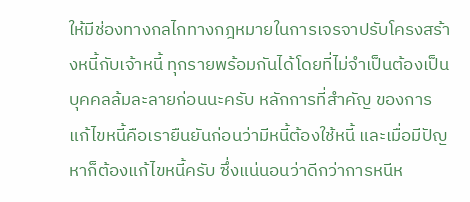ให้มีช่องทางกลไกทางกฎหมายในการเจรจาปรับโครงสร้างหนี้กับเจ้าหนี้ ทุกรายพร้อมกันได้โดยที่ไม่จำเป็นต้องเป็นบุคคลล้มละลายก่อนนะครับ หลักการที่สำคัญ ของการแก้ไขหนี้คือเรายืนยันก่อนว่ามีหนี้ต้องใช้หนี้ และเมื่อมีปัญหาก็ต้องแก้ไขหนี้ครับ ซึ่งแน่นอนว่าดีกว่าการหนีห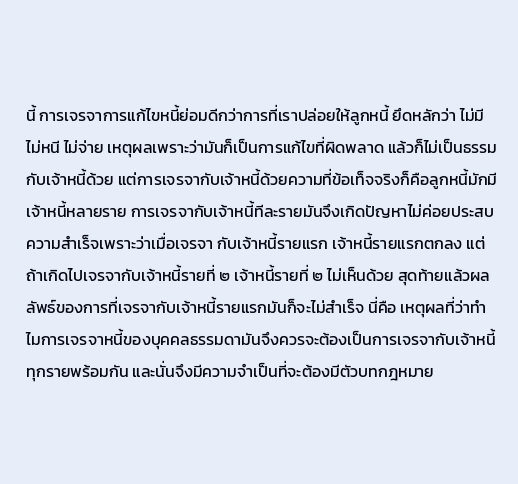นี้ การเจรจาการแก้ไขหนี้ย่อมดีกว่าการที่เราปล่อยให้ลูกหนี้ ยึดหลักว่า ไม่มี ไม่หนี ไม่จ่าย เหตุผลเพราะว่ามันก็เป็นการแก้ไขที่ผิดพลาด แล้วก็ไม่เป็นธรรม กับเจ้าหนี้ด้วย แต่การเจรจากับเจ้าหนี้ด้วยความที่ข้อเท็จจริงก็คือลูกหนี้มักมีเจ้าหนี้หลายราย การเจรจากับเจ้าหนี้ทีละรายมันจึงเกิดปัญหาไม่ค่อยประสบความสำเร็จเพราะว่าเมื่อเจรจา กับเจ้าหนี้รายแรก เจ้าหนี้รายแรกตกลง แต่ถ้าเกิดไปเจรจากับเจ้าหนี้รายที่ ๒ เจ้าหนี้รายที่ ๒ ไม่เห็นด้วย สุดท้ายแล้วผลลัพธ์ของการที่เจรจากับเจ้าหนี้รายแรกมันก็จะไม่สำเร็จ นี่คือ เหตุผลที่ว่าทำไมการเจรจาหนี้ของบุคคลธรรมดามันจึงควรจะต้องเป็นการเจรจากับเจ้าหนี้ ทุกรายพร้อมกัน และนั่นจึงมีความจำเป็นที่จะต้องมีตัวบทกฎหมาย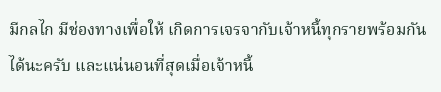มีกลไก มีช่องทางเพื่อให้ เกิดการเจรจากับเจ้าหนี้ทุกรายพร้อมกันได้นะครับ และแน่นอนที่สุดเมื่อเจ้าหนี้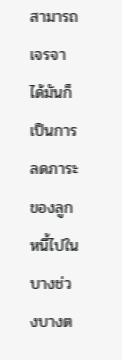สามารถ เจรจาได้มันก็เป็นการลดภาระของลูกหนี้ไปในบางช่วงบางต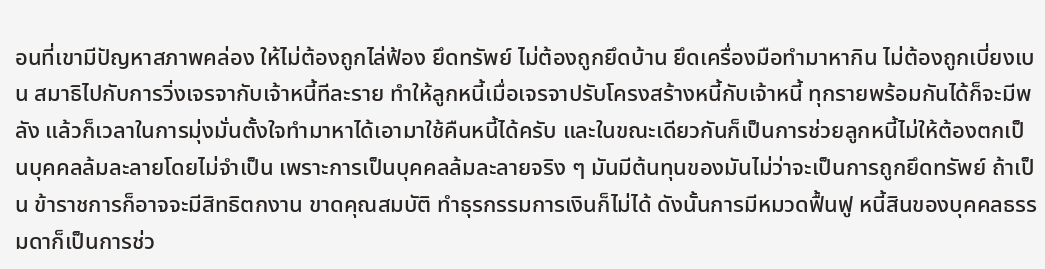อนที่เขามีปัญหาสภาพคล่อง ให้ไม่ต้องถูกไล่ฟ้อง ยึดทรัพย์ ไม่ต้องถูกยึดบ้าน ยึดเครื่องมือทำมาหากิน ไม่ต้องถูกเบี่ยงเบน สมาธิไปกับการวิ่งเจรจากับเจ้าหนี้ทีละราย ทำให้ลูกหนี้เมื่อเจรจาปรับโครงสร้างหนี้กับเจ้าหนี้ ทุกรายพร้อมกันได้ก็จะมีพลัง แล้วก็เวลาในการมุ่งมั่นตั้งใจทำมาหาได้เอามาใช้คืนหนี้ได้ครับ และในขณะเดียวกันก็เป็นการช่วยลูกหนี้ไม่ให้ต้องตกเป็นบุคคลล้มละลายโดยไม่จำเป็น เพราะการเป็นบุคคลล้มละลายจริง ๆ มันมีต้นทุนของมันไม่ว่าจะเป็นการถูกยึดทรัพย์ ถ้าเป็น ข้าราชการก็อาจจะมีสิทธิตกงาน ขาดคุณสมบัติ ทำธุรกรรมการเงินก็ไม่ได้ ดังนั้นการมีหมวดฟื้นฟู หนี้สินของบุคคลธรรมดาก็เป็นการช่ว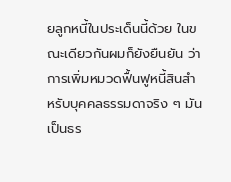ยลูกหนี้ในประเด็นนี้ด้วย ในขณะเดียวกันผมก็ยังยืนยัน ว่าการเพิ่มหมวดฟื้นฟูหนี้สินสำหรับบุคคลธรรมดาจริง ๆ มันเป็นธร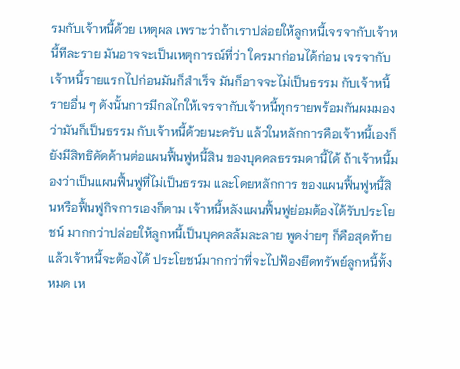รมกับเจ้าหนี้ด้วย เหตุผล เพราะว่าถ้าเราปล่อยให้ลูกหนี้เจรจากับเจ้าหนี้ทีละราย มันอาจจะเป็นเหตุการณ์ที่ว่า ใครมาก่อนได้ก่อน เจรจากับเจ้าหนี้รายแรกไปก่อนมันก็สำเร็จ มันก็อาจจะไม่เป็นธรรม กับเจ้าหนี้รายอื่น ๆ ดังนั้นการมีกลไกให้เจรจากับเจ้าหนี้ทุกรายพร้อมกันผมมองว่ามันก็เป็นธรรม กับเจ้าหนี้ด้วยนะครับ แล้วในหลักการคือเจ้าหนี้เองก็ยังมีสิทธิคัดค้านต่อแผนฟื้นฟูหนี้สิน ของบุคคลธรรมดานี้ได้ ถ้าเจ้าหนี้มองว่าเป็นแผนฟื้นฟูที่ไม่เป็นธรรม และโดยหลักการ ของแผนฟื้นฟูหนี้สินหรือฟื้นฟูกิจการเองก็ตาม เจ้าหนี้หลังแผนฟื้นฟูย่อมต้องได้รับประโยชน์ มากกว่าปล่อยให้ลูกหนี้เป็นบุคคลล้มละลาย พูดง่ายๆ ก็คือสุดท้ายแล้วเจ้าหนี้จะต้องได้ ประโยชน์มากกว่าที่จะไปฟ้องยึดทรัพย์ลูกหนี้ทั้งหมด เห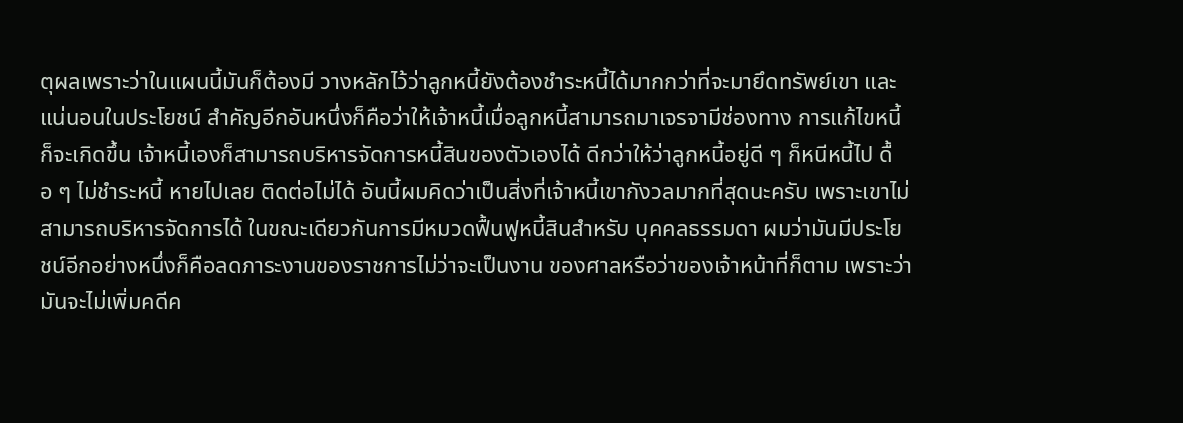ตุผลเพราะว่าในแผนนี้มันก็ต้องมี วางหลักไว้ว่าลูกหนี้ยังต้องชำระหนี้ได้มากกว่าที่จะมายึดทรัพย์เขา และแน่นอนในประโยชน์ สำคัญอีกอันหนึ่งก็คือว่าให้เจ้าหนี้เมื่อลูกหนี้สามารถมาเจรจามีช่องทาง การแก้ไขหนี้ก็จะเกิดขึ้น เจ้าหนี้เองก็สามารถบริหารจัดการหนี้สินของตัวเองได้ ดีกว่าให้ว่าลูกหนี้อยู่ดี ๆ ก็หนีหนี้ไป ดื้อ ๆ ไม่ชำระหนี้ หายไปเลย ติดต่อไม่ได้ อันนี้ผมคิดว่าเป็นสิ่งที่เจ้าหนี้เขากังวลมากที่สุดนะครับ เพราะเขาไม่สามารถบริหารจัดการได้ ในขณะเดียวกันการมีหมวดฟื้นฟูหนี้สินสำหรับ บุคคลธรรมดา ผมว่ามันมีประโยชน์อีกอย่างหนึ่งก็คือลดภาระงานของราชการไม่ว่าจะเป็นงาน ของศาลหรือว่าของเจ้าหน้าที่ก็ตาม เพราะว่ามันจะไม่เพิ่มคดีค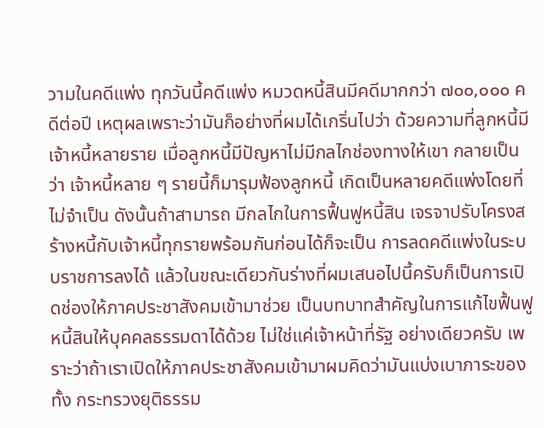วามในคดีแพ่ง ทุกวันนี้คดีแพ่ง หมวดหนี้สินมีคดีมากกว่า ๗๐๐,๐๐๐ คดีต่อปี เหตุผลเพราะว่ามันก็อย่างที่ผมได้เกริ่นไปว่า ด้วยความที่ลูกหนี้มีเจ้าหนี้หลายราย เมื่อลูกหนี้มีปัญหาไม่มีกลไกช่องทางให้เขา กลายเป็นว่า เจ้าหนี้หลาย ๆ รายนี้ก็มารุมฟ้องลูกหนี้ เกิดเป็นหลายคดีแพ่งโดยที่ไม่จำเป็น ดังนั้นถ้าสามารถ มีกลไกในการฟื้นฟูหนี้สิน เจรจาปรับโครงสร้างหนี้กับเจ้าหนี้ทุกรายพร้อมกันก่อนได้ก็จะเป็น การลดคดีแพ่งในระบบราชการลงได้ แล้วในขณะเดียวกันร่างที่ผมเสนอไปนี้ครับก็เป็นการเปิดช่องให้ภาคประชาสังคมเข้ามาช่วย เป็นบทบาทสำคัญในการแก้ไขฟื้นฟูหนี้สินให้บุคคลธรรมดาได้ด้วย ไม่ใช่แค่เจ้าหน้าที่รัฐ อย่างเดียวครับ เพราะว่าถ้าเราเปิดให้ภาคประชาสังคมเข้ามาผมคิดว่ามันแบ่งเบาภาระของทั้ง กระทรวงยุติธรรม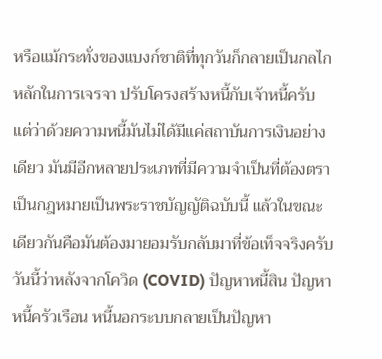หรือแม้กระทั่งของแบงก์ชาติที่ทุกวันก็กลายเป็นกลไกหลักในการเจรจา ปรับโครงสร้างหนี้กับเจ้าหนี้ครับ แต่ว่าด้วยความหนี้มันไม่ได้มีแค่สถาบันการเงินอย่างเดียว มันมีอีกหลายประเภทที่มีความจำเป็นที่ต้องตราเป็นกฎหมายเป็นพระราชบัญญัติฉบับนี้ แล้วในขณะเดียวกันคือมันต้องมายอมรับกลับมาที่ข้อเท็จจริงครับวันนี้ว่าหลังจากโควิด (COVID) ปัญหาหนี้สิน ปัญหาหนี้ครัวเรือน หนี้นอกระบบกลายเป็นปัญหา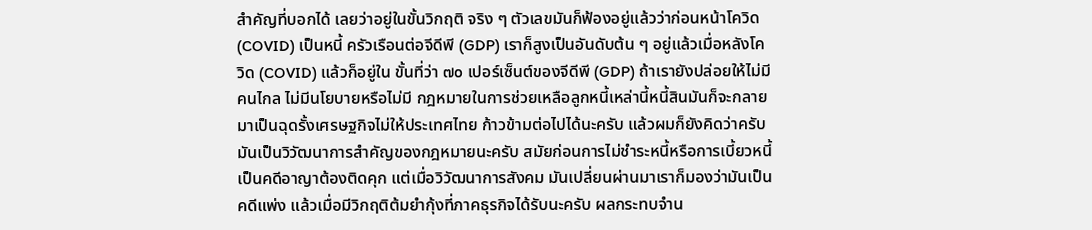สำคัญที่บอกได้ เลยว่าอยู่ในขั้นวิกฤติ จริง ๆ ตัวเลขมันก็ฟ้องอยู่แล้วว่าก่อนหน้าโควิด (COVID) เป็นหนี้ ครัวเรือนต่อจีดีพี (GDP) เราก็สูงเป็นอันดับต้น ๆ อยู่แล้วเมื่อหลังโควิด (COVID) แล้วก็อยู่ใน ขั้นที่ว่า ๗๐ เปอร์เซ็นต์ของจีดีพี (GDP) ถ้าเรายังปล่อยให้ไม่มีคนไกล ไม่มีนโยบายหรือไม่มี กฎหมายในการช่วยเหลือลูกหนี้เหล่านี้หนี้สินมันก็จะกลายมาเป็นฉุดรั้งเศรษฐกิจไม่ให้ประเทศไทย ก้าวข้ามต่อไปได้นะครับ แล้วผมก็ยังคิดว่าครับมันเป็นวิวัฒนาการสำคัญของกฎหมายนะครับ สมัยก่อนการไม่ชำระหนี้หรือการเบี้ยวหนี้เป็นคดีอาญาต้องติดคุก แต่เมื่อวิวัฒนาการสังคม มันเปลี่ยนผ่านมาเราก็มองว่ามันเป็นคดีแพ่ง แล้วเมื่อมีวิกฤติต้มยำกุ้งที่ภาคธุรกิจได้รับนะครับ ผลกระทบจำน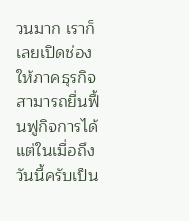วนมาก เราก็เลยเปิดช่องให้ภาคธุรกิจสามารถยื่นฟื้นฟูกิจการได้ แต่ในเมื่อถึง วันนี้ครับเป็น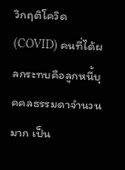วิกฤติโควิด (COVID) คนที่ได้ผลกระทบคือลูกหนี้บุคคลธรรมดาจำนวนมาก เป็น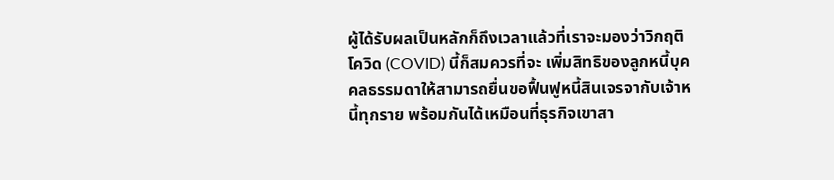ผู้ได้รับผลเป็นหลักก็ถึงเวลาแล้วที่เราจะมองว่าวิกฤติโควิด (COVID) นี้ก็สมควรที่จะ เพิ่มสิทธิของลูกหนี้บุคคลธรรมดาให้สามารถยื่นขอฟื้นฟูหนี้สินเจรจากับเจ้าหนี้ทุกราย พร้อมกันได้เหมือนที่ธุรกิจเขาสา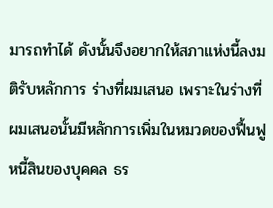มารถทำได้ ดังนั้นจึงอยากให้สภาแห่งนี้ลงมติรับหลักการ ร่างที่ผมเสนอ เพราะในร่างที่ผมเสนอนั้นมีหลักการเพิ่มในหมวดของฟื้นฟูหนี้สินของบุคคล ธร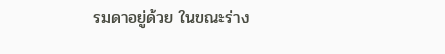รมดาอยู่ด้วย ในขณะร่าง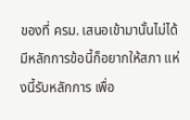ของที่ ครม. เสนอเข้ามานั้นไม่ได้มีหลักการข้อนี้ก็อยากให้สภา แห่งนี้รับหลักการ เพื่อ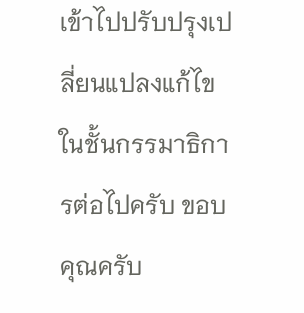เข้าไปปรับปรุงเปลี่ยนแปลงแก้ไขในชั้นกรรมาธิการต่อไปครับ ขอบคุณครับ